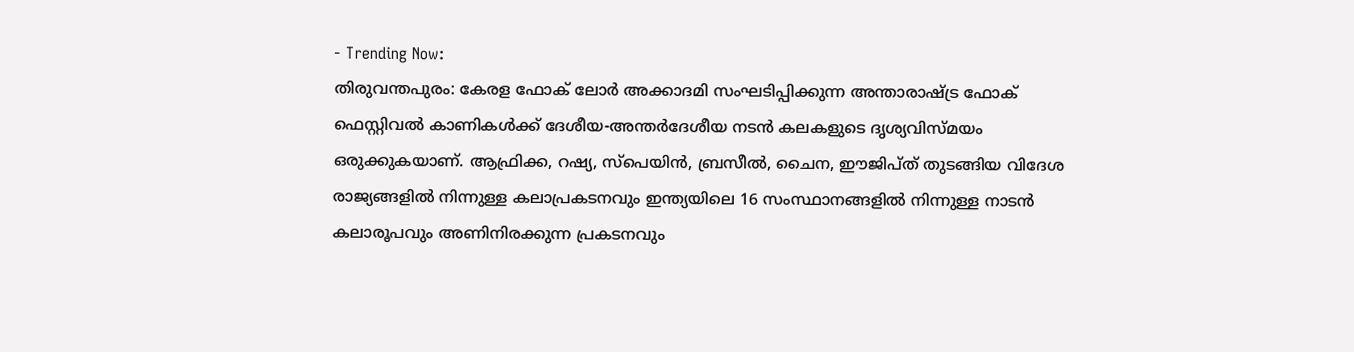- Trending Now:
തിരുവന്തപുരം: കേരള ഫോക് ലോർ അക്കാദമി സംഘടിപ്പിക്കുന്ന അന്താരാഷ്ട്ര ഫോക് ഫെസ്റ്റിവൽ കാണികൾക്ക് ദേശീയ-അന്തർദേശീയ നടൻ കലകളുടെ ദൃശ്യവിസ്മയം ഒരുക്കുകയാണ്. ആഫ്രിക്ക, റഷ്യ, സ്പെയിൻ, ബ്രസീൽ, ചൈന, ഈജിപ്ത് തുടങ്ങിയ വിദേശ രാജ്യങ്ങളിൽ നിന്നുള്ള കലാപ്രകടനവും ഇന്ത്യയിലെ 16 സംസ്ഥാനങ്ങളിൽ നിന്നുള്ള നാടൻ കലാരൂപവും അണിനിരക്കുന്ന പ്രകടനവും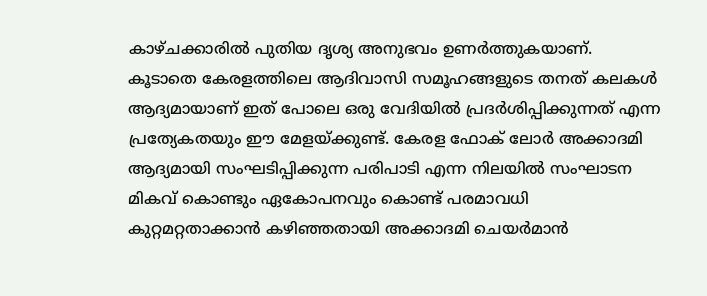കാഴ്ചക്കാരിൽ പുതിയ ദൃശ്യ അനുഭവം ഉണർത്തുകയാണ്. കൂടാതെ കേരളത്തിലെ ആദിവാസി സമൂഹങ്ങളുടെ തനത് കലകൾ ആദ്യമായാണ് ഇത് പോലെ ഒരു വേദിയിൽ പ്രദർശിപ്പിക്കുന്നത് എന്ന പ്രത്യേകതയും ഈ മേളയ്ക്കുണ്ട്. കേരള ഫോക് ലോർ അക്കാദമി ആദ്യമായി സംഘടിപ്പിക്കുന്ന പരിപാടി എന്ന നിലയിൽ സംഘാടന മികവ് കൊണ്ടും ഏകോപനവും കൊണ്ട് പരമാവധി കുറ്റമറ്റതാക്കാൻ കഴിഞ്ഞതായി അക്കാദമി ചെയർമാൻ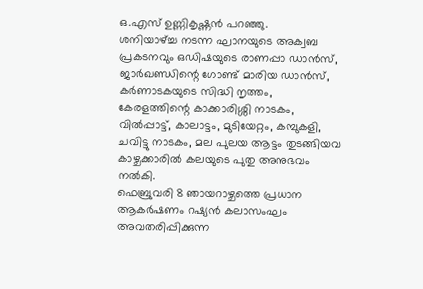ഒ.എസ് ഉണ്ണികൃഷ്ണൻ പറഞ്ഞു.
ശനിയാഴ്ച്ച നടന്ന ഘാനയുടെ അക്വബ പ്രകടനവും ഒഡിഷയുടെ രാണപ്പാ ഡാൻസ്, ജാർഖണ്ഡിന്റെ ഗോണ്ട് മാരിയ ഡാൻസ്, കർണാടകയുടെ സിദ്ധി നൃത്തം, കേരളത്തിന്റെ കാക്കാരിശ്ശി നാടകം, വിൽപ്പാട്ട്, കാലാട്ടം, മുടിയേറ്റം, കമ്പുകളി, ചവിട്ടു നാടകം, മല പുലയ ആട്ടം തുടങ്ങിയവ കാഴ്ചക്കാരിൽ കലയുടെ പുതു അനുഭവം നൽകി.
ഫെബ്രുവരി 8 ഞായറാഴ്ചത്തെ പ്രധാന ആകർഷണം റഷ്യൻ കലാസംഘം അവതരിപ്പിക്കുന്ന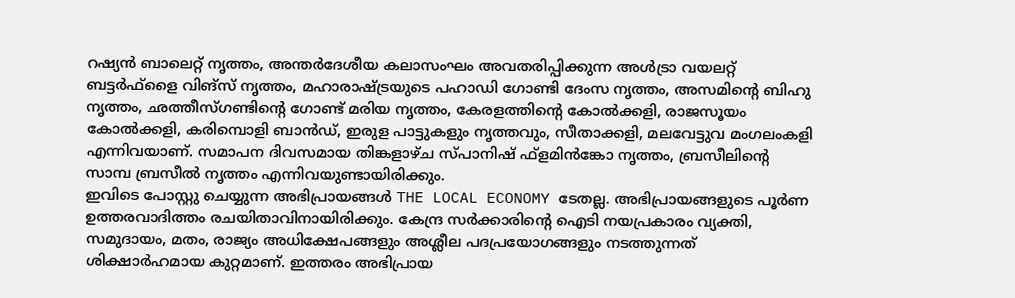റഷ്യൻ ബാലെറ്റ് നൃത്തം, അന്തർദേശീയ കലാസംഘം അവതരിപ്പിക്കുന്ന അൾട്രാ വയലറ്റ് ബട്ടർഫ്ളൈ വിങ്സ് നൃത്തം, മഹാരാഷ്ട്രയുടെ പഹാഡി ഗോണ്ടി ദേംസ നൃത്തം, അസമിന്റെ ബിഹു നൃത്തം, ഛത്തീസ്ഗണ്ടിന്റെ ഗോണ്ട് മരിയ നൃത്തം, കേരളത്തിന്റെ കോൽക്കളി, രാജസൂയം കോൽക്കളി, കരിമ്പൊളി ബാൻഡ്, ഇരുള പാട്ടുകളും നൃത്തവും, സീതാക്കളി, മലവേട്ടുവ മംഗലംകളി എന്നിവയാണ്. സമാപന ദിവസമായ തിങ്കളാഴ്ച സ്പാനിഷ് ഫ്ളമിൻങ്കോ നൃത്തം, ബ്രസീലിന്റെ സാമ്പ ബ്രസീൽ നൃത്തം എന്നിവയുണ്ടായിരിക്കും.
ഇവിടെ പോസ്റ്റു ചെയ്യുന്ന അഭിപ്രായങ്ങൾ THE LOCAL ECONOMY ടേതല്ല. അഭിപ്രായങ്ങളുടെ പൂർണ ഉത്തരവാദിത്തം രചയിതാവിനായിരിക്കും. കേന്ദ്ര സർക്കാരിന്റെ ഐടി നയപ്രകാരം വ്യക്തി, സമുദായം, മതം, രാജ്യം അധിക്ഷേപങ്ങളും അശ്ലീല പദപ്രയോഗങ്ങളും നടത്തുന്നത് ശിക്ഷാർഹമായ കുറ്റമാണ്. ഇത്തരം അഭിപ്രായ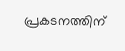പ്രകടനത്തിന്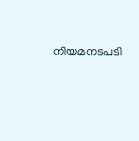നിയമനടപടി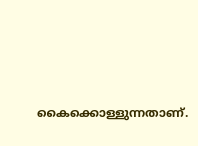കൈക്കൊള്ളുന്നതാണ്.